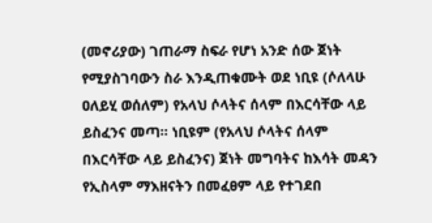(መኖሪያው) ገጠራማ ስፍራ የሆነ አንድ ሰው ጀነት የሚያስገባውን ስራ እንዲጠቁሙት ወደ ነቢዩ (ሶለላሁ ዐለይሂ ወሰለም) የአላህ ሶላትና ሰላም በእርሳቸው ላይ ይስፈንና መጣ። ነቢዩም (የአላህ ሶላትና ሰላም በእርሳቸው ላይ ይስፈንና) ጀነት መግባትና ከእሳት መዳን የኢስላም ማእዘናትን በመፈፀም ላይ የተገደበ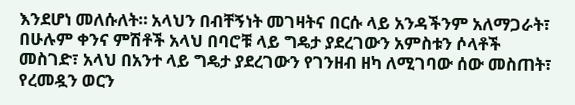እንደሆነ መለሱለት። አላህን በብቸኝነት መገዛትና በርሱ ላይ አንዳችንም አለማጋራት፣ በሁሉም ቀንና ምሽቶች አላህ በባሮቹ ላይ ግዴታ ያደረገውን አምስቱን ሶላቶች መስገድ፣ አላህ በአንተ ላይ ግዴታ ያደረገውን የገንዘብ ዘካ ለሚገባው ሰው መስጠት፣ የረመዷን ወርን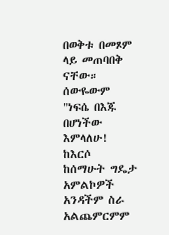በወቅቱ በመጾም ላይ መጠባበቅ ናቸው። ሰውዬውም "ነፍሴ በእጁ በሆነችው እምላለሁ! ከእርሶ ከሰማሁት ግዴታ አምልኮዎች አንዳችም ስራ አልጨምርምም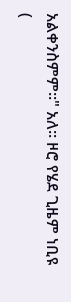አልቀንስምም።" አለ። ዞሮ የሄደ ጊዜም ነቢዩ (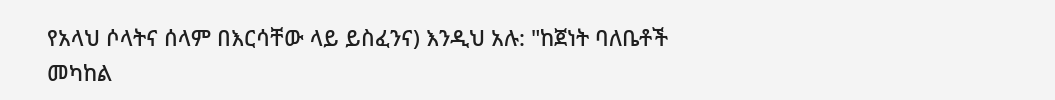የአላህ ሶላትና ሰላም በእርሳቸው ላይ ይስፈንና) እንዲህ አሉ: "ከጀነት ባለቤቶች መካከል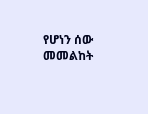የሆነን ሰው መመልከት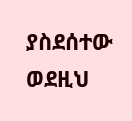ያስደሰተው ወደዚህ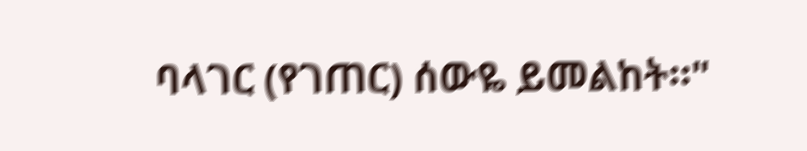ባላገር (የገጠር) ሰውዬ ይመልከት።"